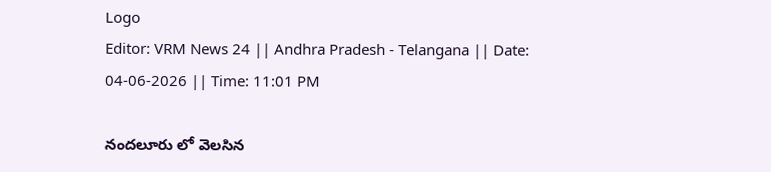Logo
Editor: VRM News 24 || Andhra Pradesh - Telangana || Date: 04-06-2026 || Time: 11:01 PM

నందలూరు లో వెలసిన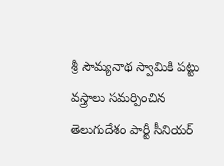శ్రీ సౌమ్యనాథ స్వామికి పట్టు వస్త్రాలు సమర్పించిన తెలుగుదేశం పార్టీ సీనియర్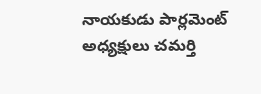నాయకుడు పార్లమెంట్ అధ్యక్షులు చమర్తి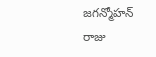జగన్మోహన్ రాజు